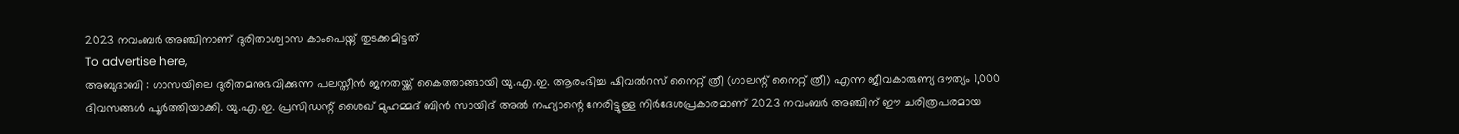2023 നവംബർ അഞ്ചിനാണ് ദുരിതാശ്വാസ കാംപെയ്ന് തുടക്കമിട്ടത്
To advertise here,
അബുദാബി : ഗാസയിലെ ദുരിതമനുഭവിക്കുന്ന പലസ്തീൻ ജനതയ്ക്ക് കൈത്താങ്ങായി യു.എ.ഇ. ആരംഭിച്ച ഷിവൽറസ് നൈറ്റ് ത്രീ (ഗാലന്റ് നൈറ്റ് ത്രീ) എന്ന ജീവകാരുണ്യ ദൗത്യം 1,000 ദിവസങ്ങൾ പൂർത്തിയാക്കി. യു.എ.ഇ. പ്രസിഡന്റ് ശൈഖ് മുഹമ്മദ് ബിൻ സായിദ് അൽ നഹ്യാന്റെ നേരിട്ടുള്ള നിർദേശപ്രകാരമാണ് 2023 നവംബർ അഞ്ചിന് ഈ ചരിത്രപരമായ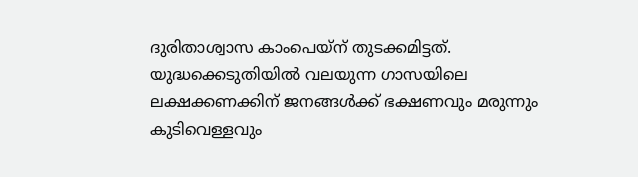ദുരിതാശ്വാസ കാംപെയ്ന് തുടക്കമിട്ടത്.
യുദ്ധക്കെടുതിയിൽ വലയുന്ന ഗാസയിലെ ലക്ഷക്കണക്കിന് ജനങ്ങൾക്ക് ഭക്ഷണവും മരുന്നും കുടിവെള്ളവും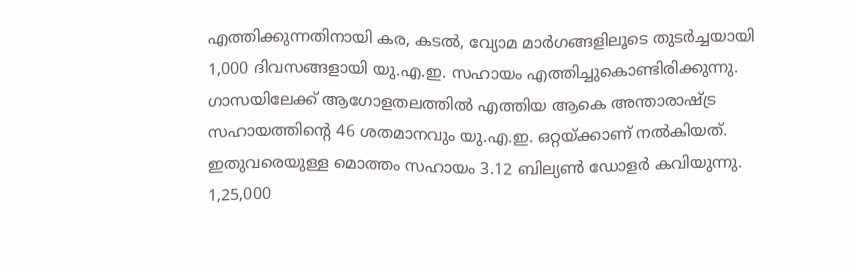എത്തിക്കുന്നതിനായി കര, കടൽ, വ്യോമ മാർഗങ്ങളിലൂടെ തുടർച്ചയായി 1,000 ദിവസങ്ങളായി യു.എ.ഇ. സഹായം എത്തിച്ചുകൊണ്ടിരിക്കുന്നു. ഗാസയിലേക്ക് ആഗോളതലത്തിൽ എത്തിയ ആകെ അന്താരാഷ്ട്ര സഹായത്തിന്റെ 46 ശതമാനവും യു.എ.ഇ. ഒറ്റയ്ക്കാണ് നൽകിയത്. ഇതുവരെയുള്ള മൊത്തം സഹായം 3.12 ബില്യൺ ഡോളർ കവിയുന്നു. 1,25,000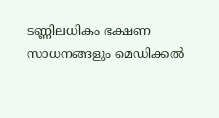ടണ്ണിലധികം ഭക്ഷണ സാധനങ്ങളും മെഡിക്കൽ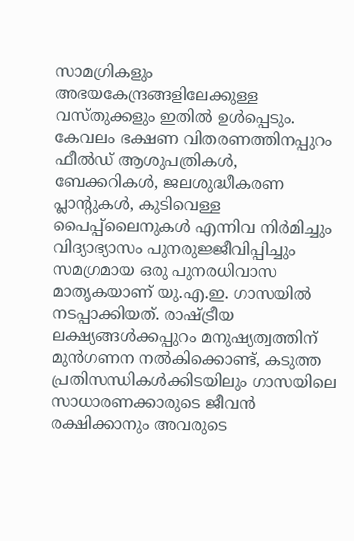സാമഗ്രികളും അഭയകേന്ദ്രങ്ങളിലേക്കുള്ള വസ്തുക്കളും ഇതിൽ ഉൾപ്പെടും.
കേവലം ഭക്ഷണ വിതരണത്തിനപ്പുറം ഫീൽഡ് ആശുപത്രികൾ, ബേക്കറികൾ, ജലശുദ്ധീകരണ പ്ലാന്റുകൾ, കുടിവെള്ള പൈപ്പ്ലൈനുകൾ എന്നിവ നിർമിച്ചും വിദ്യാഭ്യാസം പുനരുജ്ജീവിപ്പിച്ചും സമഗ്രമായ ഒരു പുനരധിവാസ മാതൃകയാണ് യു.എ.ഇ. ഗാസയിൽ നടപ്പാക്കിയത്. രാഷ്ട്രീയ ലക്ഷ്യങ്ങൾക്കപ്പുറം മനുഷ്യത്വത്തിന് മുൻഗണന നൽകിക്കൊണ്ട്, കടുത്ത പ്രതിസന്ധികൾക്കിടയിലും ഗാസയിലെ സാധാരണക്കാരുടെ ജീവൻ രക്ഷിക്കാനും അവരുടെ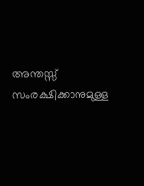അന്തസ്സ് സംരക്ഷിക്കാനുമുള്ള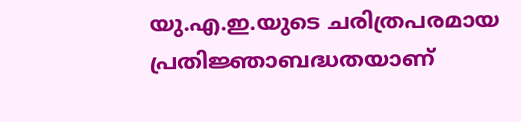യു.എ.ഇ.യുടെ ചരിത്രപരമായ പ്രതിജ്ഞാബദ്ധതയാണ്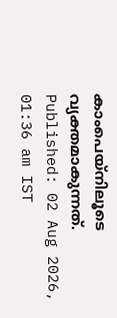കാംപെയ്നിലൂടെ വ്യക്തമാകുന്നത്.
Published: 02 Aug 2026, 01:36 am IST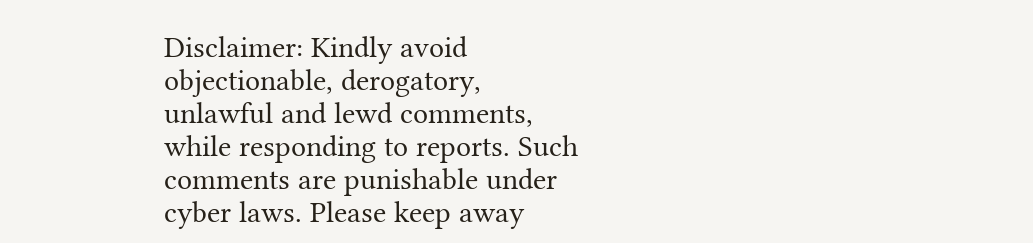Disclaimer: Kindly avoid objectionable, derogatory, unlawful and lewd comments, while responding to reports. Such comments are punishable under cyber laws. Please keep away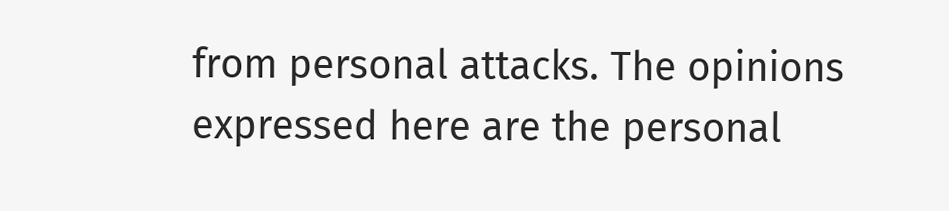from personal attacks. The opinions expressed here are the personal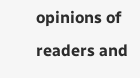opinions of readers and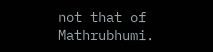not that of Mathrubhumi.